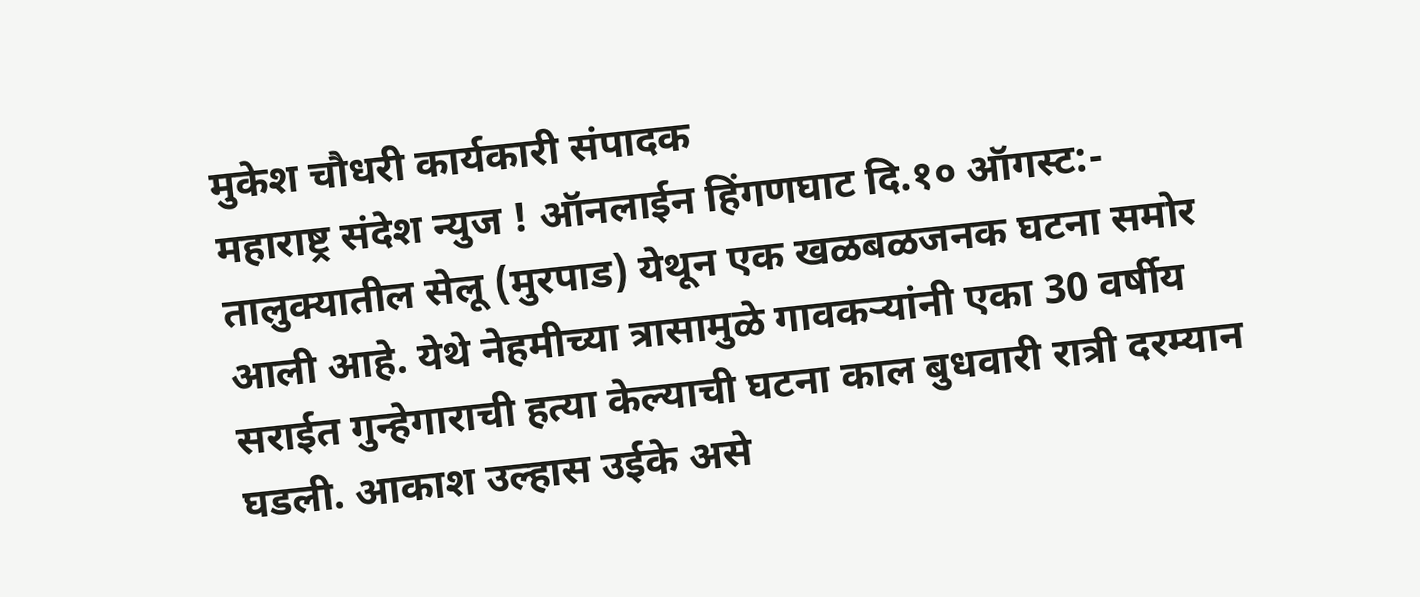मुकेश चौधरी कार्यकारी संपादक
महाराष्ट्र संदेश न्युज ! ऑनलाईन हिंगणघाट दि.१० ऑगस्ट:- तालुक्यातील सेलू (मुरपाड) येथून एक खळबळजनक घटना समोर आली आहे. येथे नेहमीच्या त्रासामुळे गावकऱ्यांनी एका 30 वर्षीय सराईत गुन्हेगाराची हत्या केल्याची घटना काल बुधवारी रात्री दरम्यान घडली. आकाश उल्हास उईके असे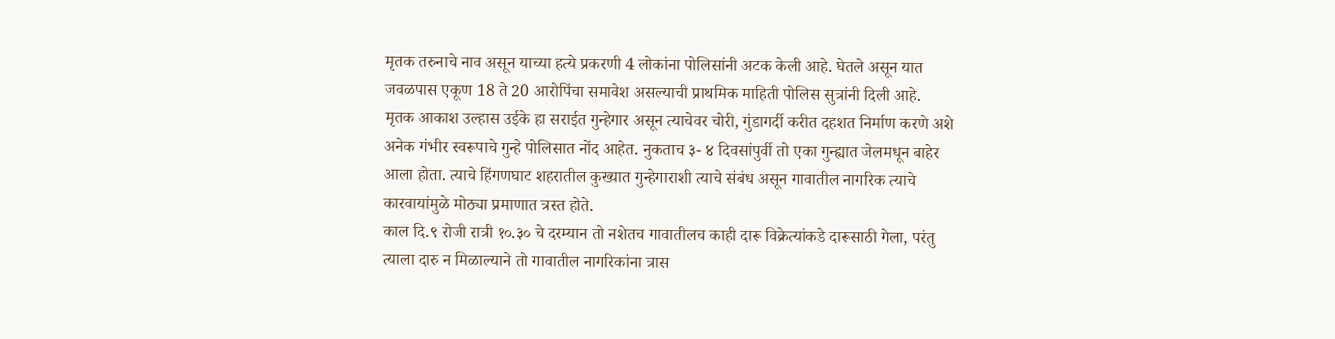मृतक तरुनाचे नाव असून याच्या हत्ये प्रकरणी 4 लोकांना पोलिसांनी अटक केली आहे. घेतले असून यात जवळपास एकूण 18 ते 20 आरोपिंचा समावेश असल्याची प्राथमिक माहिती पोलिस सुत्रांनी दिली आहे.
मृतक आकाश उल्हास उईके हा सराईत गुन्हेगार असून त्याचेवर चोरी, गुंडागर्दी करीत दहशत निर्माण करणे अशे अनेक गंभीर स्वरूपाचे गुन्हे पोलिसात नोंद आहेत. नुकताच ३- ४ दिवसांपुर्वी तो एका गुन्ह्यात जेलमधून बाहेर आला होता. त्याचे हिंगणघाट शहरातील कुख्यात गुन्हेगाराशी त्याचे संबंध असून गावातील नागरिक त्याचे कारवायांमुळे मोठ्या प्रमाणात त्रस्त होते.
काल दि.९ रोजी रात्री १०.३० चे दरम्यान तो नशेतच गावातीलच काही दारू विक्रेत्यांकडे दारूसाठी गेला, परंतु त्याला दारु न मिळाल्याने तो गावातील नागरिकांना त्रास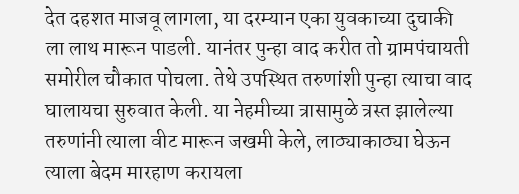देत दहशत माजवू लागला, या दरम्यान एका युवकाच्या दुचाकी ला लाथ मारून पाडली. यानंतर पुन्हा वाद करीत तो ग्रामपंचायती समोरील चौकात पोचला. तेथे उपस्थित तरुणांशी पुन्हा त्याचा वाद घालायचा सुरुवात केली. या नेहमीच्या त्रासामुळे त्रस्त झालेल्या तरुणांनी त्याला वीट मारून जखमी केले, लाठ्याकाठ्या घेऊन त्याला बेदम मारहाण करायला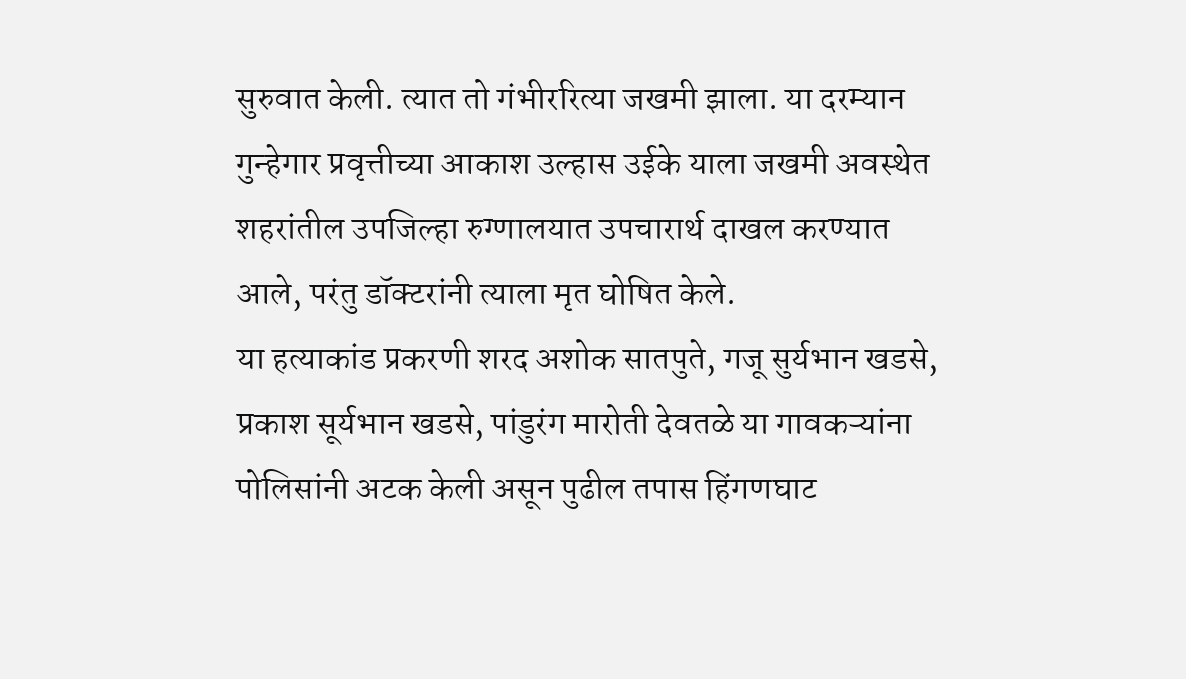सुरुवात केली. त्यात तो गंभीररित्या जखमी झाला. या दरम्यान गुन्हेगार प्रवृत्तीच्या आकाश उल्हास उईके याला जखमी अवस्थेत शहरांतील उपजिल्हा रुग्णालयात उपचारार्थ दाखल करण्यात आले, परंतु डॉक्टरांनी त्याला मृत घोषित केले.
या हत्याकांड प्रकरणी शरद अशोक सातपुते, गजू सुर्यभान खडसे, प्रकाश सूर्यभान खडसे, पांडुरंग मारोती देवतळे या गावकऱ्यांना पोलिसांनी अटक केली असून पुढील तपास हिंगणघाट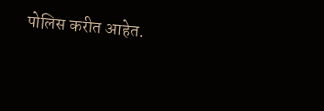पोलिस करीत आहेत.